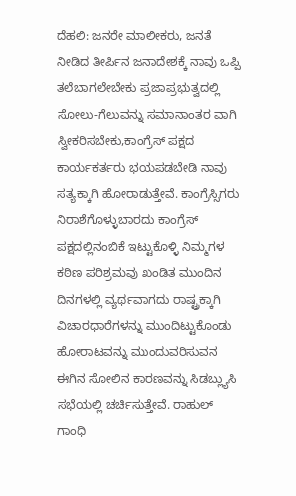ದೆಹಲಿ: ಜನರೇ ಮಾಲೀಕರು, ಜನತೆ ನೀಡಿದ ತೀರ್ಪಿನ ಜನಾದೇಶಕ್ಕೆ ನಾವು ಒಪ್ಪಿ ತಲೆಬಾಗಲೇಬೇಕು ಪ್ರಜಾಪ್ರಭುತ್ವದಲ್ಲಿ ಸೋಲು-ಗೆಲುವನ್ನು ಸಮಾನಾಂತರ ವಾಗಿ ಸ್ವೀಕರಿಸಬೇಕು,ಕಾಂಗ್ರೆಸ್ ಪಕ್ಷದ ಕಾರ್ಯಕರ್ತರು ಭಯಪಡಬೇಡಿ ನಾವು ಸತ್ಯಕ್ಕಾಗಿ ಹೋರಾಡುತ್ತೇವೆ. ಕಾಂಗ್ರೆಸ್ಸಿಗರು ನಿರಾಶೆಗೊಳ್ಳುಬಾರದು ಕಾಂಗ್ರೆಸ್ ಪಕ್ಷದಲ್ಲಿನಂಬಿಕೆ ಇಟ್ಟುಕೊಳ್ಳಿ ನಿಮ್ಮಗಳ ಕಠಿಣ ಪರಿಶ್ರಮವು ಖಂಡಿತ ಮುಂದಿನ ದಿನಗಳಲ್ಲಿ ವ್ಯರ್ಥವಾಗದು ರಾಷ್ಟ್ರಕ್ಕಾಗಿ ವಿಚಾರಧಾರೆಗಳನ್ನು ಮುಂದಿಟ್ಟುಕೊಂಡು ಹೋರಾಟವನ್ನು ಮುಂದುವರಿಸುವನ ಈಗಿನ ಸೋಲಿನ ಕಾರಣವನ್ನು ಸಿಡಬ್ಲ್ಯುಸಿ ಸಭೆಯಲ್ಲಿ ಚರ್ಚಿಸುತ್ತೇವೆ. ರಾಹುಲ್ ಗಾಂಧಿ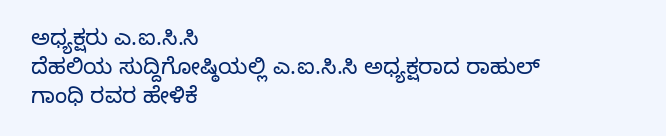ಅಧ್ಯಕ್ಷರು ಎ.ಐ.ಸಿ.ಸಿ
ದೆಹಲಿಯ ಸುದ್ದಿಗೋಷ್ಠಿಯಲ್ಲಿ ಎ.ಐ.ಸಿ.ಸಿ ಅಧ್ಯಕ್ಷರಾದ ರಾಹುಲ್ ಗಾಂಧಿ ರವರ ಹೇಳಿಕೆ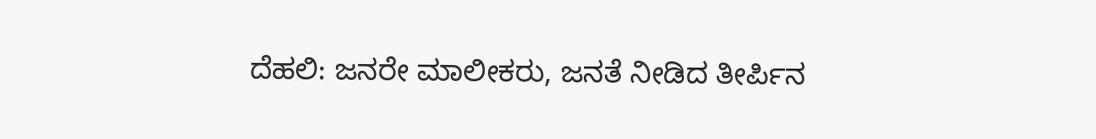ದೆಹಲಿ: ಜನರೇ ಮಾಲೀಕರು, ಜನತೆ ನೀಡಿದ ತೀರ್ಪಿನ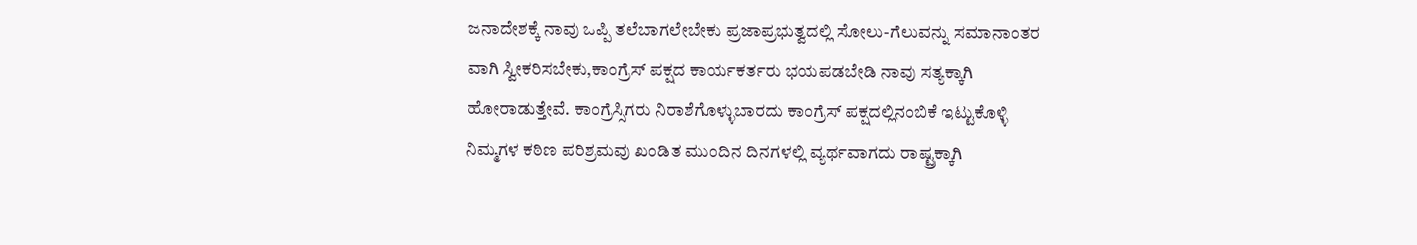ಜನಾದೇಶಕ್ಕೆ ನಾವು ಒಪ್ಪಿ ತಲೆಬಾಗಲೇಬೇಕು ಪ್ರಜಾಪ್ರಭುತ್ವದಲ್ಲಿ ಸೋಲು-ಗೆಲುವನ್ನು ಸಮಾನಾಂತರ ವಾಗಿ ಸ್ವೀಕರಿಸಬೇಕು,ಕಾಂಗ್ರೆಸ್ ಪಕ್ಷದ ಕಾರ್ಯಕರ್ತರು ಭಯಪಡಬೇಡಿ ನಾವು ಸತ್ಯಕ್ಕಾಗಿ ಹೋರಾಡುತ್ತೇವೆ. ಕಾಂಗ್ರೆಸ್ಸಿಗರು ನಿರಾಶೆಗೊಳ್ಳುಬಾರದು ಕಾಂಗ್ರೆಸ್ ಪಕ್ಷದಲ್ಲಿನಂಬಿಕೆ ಇಟ್ಟುಕೊಳ್ಳಿ ನಿಮ್ಮಗಳ ಕಠಿಣ ಪರಿಶ್ರಮವು ಖಂಡಿತ ಮುಂದಿನ ದಿನಗಳಲ್ಲಿ ವ್ಯರ್ಥವಾಗದು ರಾಷ್ಟ್ರಕ್ಕಾಗಿ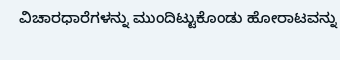ವಿಚಾರಧಾರೆಗಳನ್ನು ಮುಂದಿಟ್ಟುಕೊಂಡು ಹೋರಾಟವನ್ನು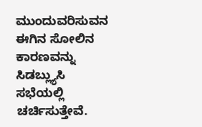ಮುಂದುವರಿಸುವನ ಈಗಿನ ಸೋಲಿನ ಕಾರಣವನ್ನು ಸಿಡಬ್ಲ್ಯುಸಿ ಸಭೆಯಲ್ಲಿ ಚರ್ಚಿಸುತ್ತೇವೆ.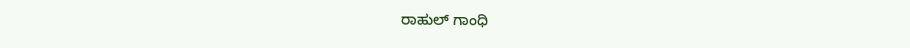ರಾಹುಲ್ ಗಾಂಧಿ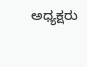ಅಧ್ಯಕ್ಷರು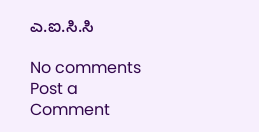ಎ.ಐ.ಸಿ.ಸಿ

No comments
Post a Comment